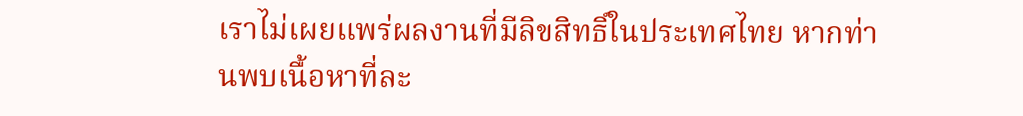เราไม่เผยแพร่ผลงานที่มีลิขสิทธิ์ในประเทศไทย หากท่านพบเนื้อหาที่ละ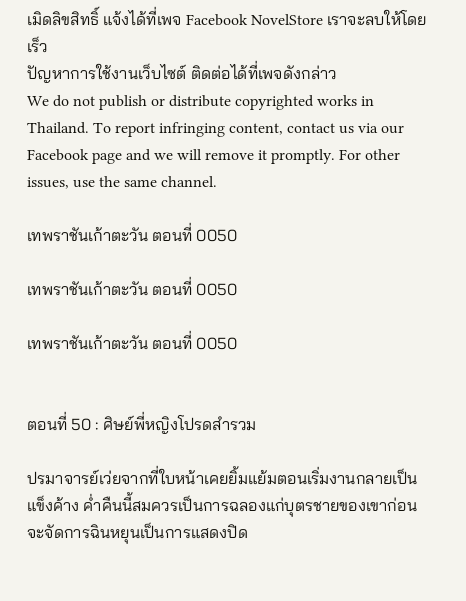เมิดลิขสิทธิ์ แจ้งได้ที่เพจ Facebook NovelStore เราจะลบให้โดยเร็ว
ปัญหาการใช้งานเว็บไซต์ ติดต่อได้ที่เพจดังกล่าว
We do not publish or distribute copyrighted works in Thailand. To report infringing content, contact us via our Facebook page and we will remove it promptly. For other issues, use the same channel.

เทพราชันเก้าตะวัน ตอนที่ 0050

เทพราชันเก้าตะวัน ตอนที่ 0050

เทพราชันเก้าตะวัน ตอนที่ 0050


ตอนที่ 50 : ศิษย์พี่หญิงโปรดสำรวม

ปรมาจารย์เว่ยจากที่ใบหน้าเคยยิ้มแย้มตอนเริ่มงานกลายเป็นแข็งค้าง ค่ำคืนนี้สมควรเป็นการฉลองแก่บุตรชายของเขาก่อนจะจัดการฉินหยุนเป็นการแสดงปิด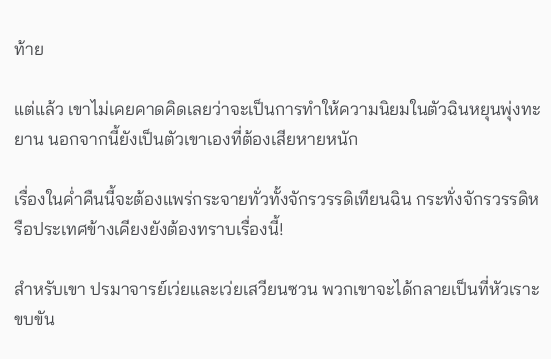ท้าย

แต่แล้ว เขาไม่เคยคาดคิดเลยว่าจะเป็นการทำให้ความนิยมในตัวฉินหยุนพุ่งทะยาน นอกจากนี้ยังเป็นตัวเขาเองที่ต้องเสียหายหนัก

เรื่องในค่ำคืนนี้จะต้องแพร่กระจายทั่วทั้งจักรวรรดิเทียนฉิน กระทั่งจักรวรรดิหรือประเทศข้างเคียงยังต้องทราบเรื่องนี้!

สำหรับเขา ปรมาจารย์เว่ยและเว่ยเสวียนซวน พวกเขาจะได้กลายเป็นที่หัวเราะขบขัน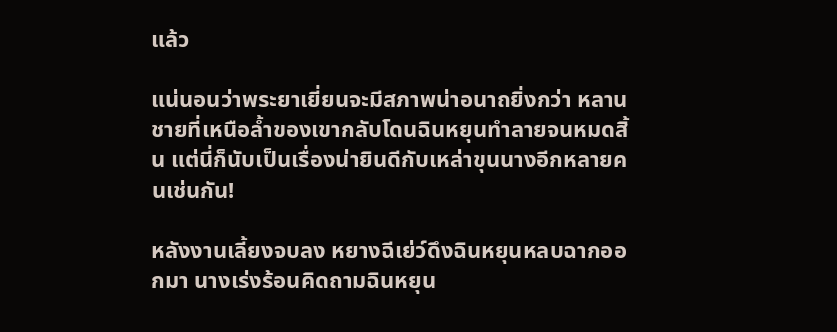แล้ว

แน่นอนว่าพระยาเยี่ยนจะมีสภาพน่าอนาถยิ่งกว่า หลานชายที่เหนือล้ำของเขากลับโดนฉินหยุนทำลายจนหมดสิ้น แต่นี่ก็นับเป็นเรื่องน่ายินดีกับเหล่าขุนนางอีกหลายคนเช่นกัน!

หลังงานเลี้ยงจบลง หยางฉีเย่ว์ดึงฉินหยุนหลบฉากออกมา นางเร่งร้อนคิดถามฉินหยุน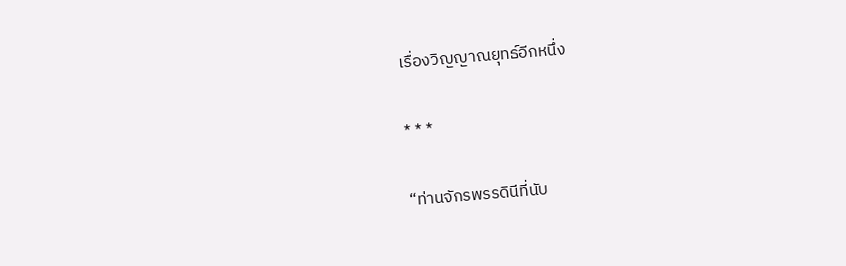เรื่องวิญญาณยุทธ์อีกหนึ่ง

* * *

“ท่านจักรพรรดินีที่นับ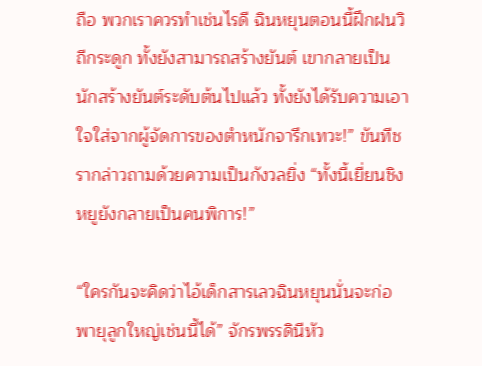ถือ พวกเราควรทำเช่นไรดี ฉินหยุนตอนนี้ฝึกฝนวิถีกระดูก ทั้งยังสามารถสร้างยันต์ เขากลายเป็นนักสร้างยันต์ระดับต้นไปแล้ว ทั้งยังได้รับความเอาใจใส่จากผู้จัดการของตำหนักจารึกเทวะ!” ขันทีชรากล่าวถามด้วยความเป็นกังวลยิ่ง “ทั้งนี้เยี่ยนชิงหยูยังกลายเป็นคนพิการ!”

“ใครกันจะคิดว่าไอ้เด็กสารเลวฉินหยุนนั่นจะก่อพายุลูกใหญ่เช่นนี้ได้” จักรพรรดินีหัว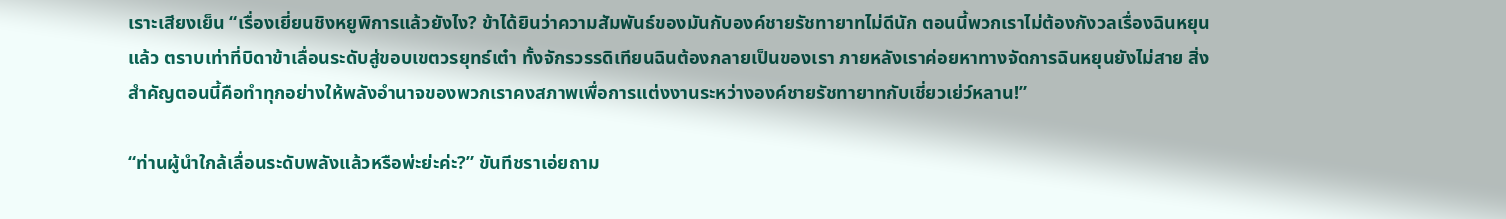เราะเสียงเย็น “เรื่องเยี่ยนชิงหยูพิการแล้วยังไง? ข้าได้ยินว่าความสัมพันธ์ของมันกับองค์ชายรัชทายาทไม่ดีนัก ตอนนี้พวกเราไม่ต้องกังวลเรื่องฉินหยุนแล้ว ตราบเท่าที่บิดาข้าเลื่อนระดับสู่ขอบเขตวรยุทธ์เต๋า ทั้งจักรวรรดิเทียนฉินต้องกลายเป็นของเรา ภายหลังเราค่อยหาทางจัดการฉินหยุนยังไม่สาย สิ่งสำคัญตอนนี้คือทำทุกอย่างให้พลังอำนาจของพวกเราคงสภาพเพื่อการแต่งงานระหว่างองค์ชายรัชทายาทกับเชี่ยวเย่ว์หลาน!”

“ท่านผู้นำใกล้เลื่อนระดับพลังแล้วหรือพ่ะย่ะค่ะ?” ขันทีชราเอ่ยถาม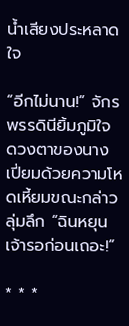น้ำเสียงประหลาดใจ

“อีกไม่นาน!” จักรพรรดินียิ้มภูมิใจ ดวงตาของนางเปี่ยมด้วยความโหดเหี้ยมขณะกล่าวลุ่มลึก “ฉินหยุน เจ้ารอก่อนเถอะ!”

* * *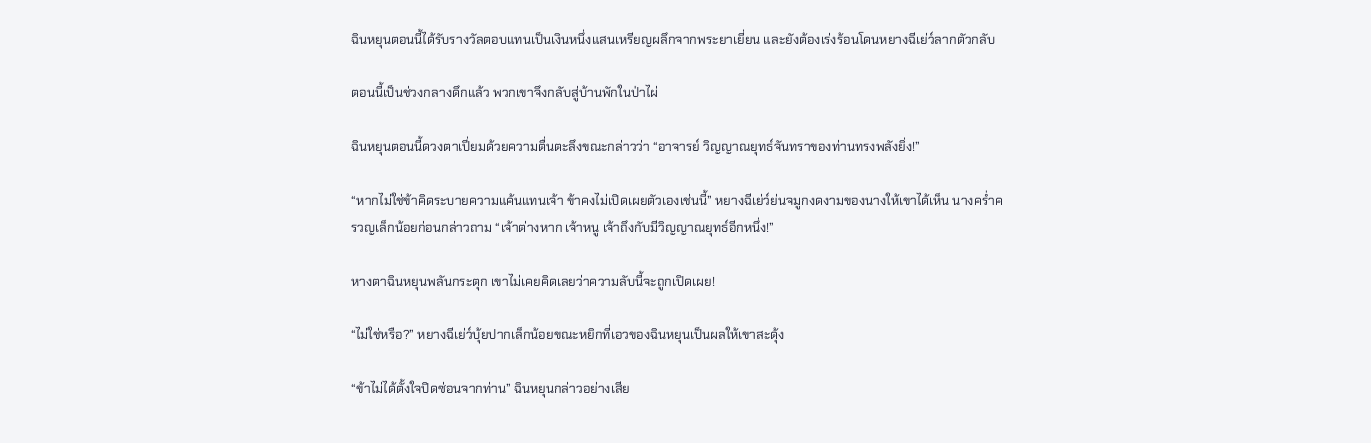ฉินหยุนตอนนี้ได้รับรางวัลตอบแทนเป็นเงินหนึ่งแสนเหรียญผลึกจากพระยาเยี่ยน และยังต้องเร่งร้อนโดนหยางฉีเย่ว์ลากตัวกลับ

ตอนนี้เป็นช่วงกลางดึกแล้ว พวกเขาจึงกลับสู่บ้านพักในป่าไผ่

ฉินหยุนตอนนี้ดวงตาเปี่ยมด้วยความตื่นตะลึงขณะกล่าวว่า “อาจารย์ วิญญาณยุทธ์จันทราของท่านทรงพลังยิ่ง!”

“หากไม่ใช่ข้าคิดระบายความแค้นแทนเจ้า ข้าคงไม่เปิดเผยตัวเองเช่นนี้” หยางฉีเย่ว์ย่นจมูกงดงามของนางให้เขาได้เห็น นางคร่ำครวญเล็กน้อยก่อนกล่าวถาม “เจ้าต่างหาก เจ้าหนู เจ้าถึงกับมีวิญญาณยุทธ์อีกหนึ่ง!”

หางตาฉินหยุนพลันกระตุก เขาไม่เคยคิดเลยว่าความลับนี้จะถูกเปิดเผย!

“ไม่ใช่หรือ?” หยางฉีเย่ว์บุ้ยปากเล็กน้อยขณะหยิกที่เอวของฉินหยุนเป็นผลให้เขาสะดุ้ง

“ข้าไม่ได้ตั้งใจปิดซ่อนจากท่าน” ฉินหยุนกล่าวอย่างเสีย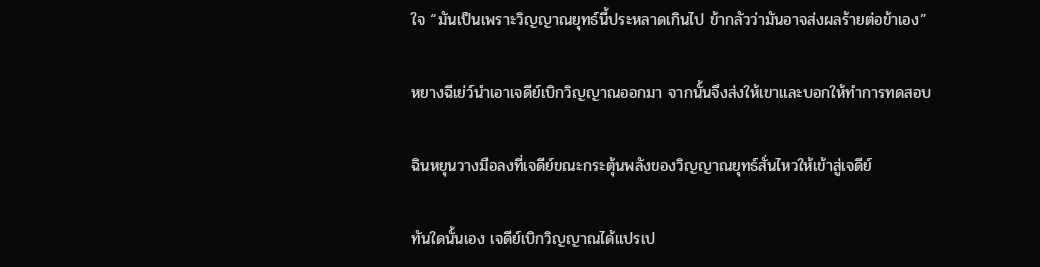ใจ “มันเป็นเพราะวิญญาณยุทธ์นี้ประหลาดเกินไป ข้ากลัวว่ามันอาจส่งผลร้ายต่อข้าเอง”

หยางฉีเย่ว์นำเอาเจดีย์เบิกวิญญาณออกมา จากนั้นจึงส่งให้เขาและบอกให้ทำการทดสอบ

ฉินหยุนวางมือลงที่เจดีย์ขณะกระตุ้นพลังของวิญญาณยุทธ์สั่นไหวให้เข้าสู่เจดีย์

ทันใดนั้นเอง เจดีย์เบิกวิญญาณได้แปรเป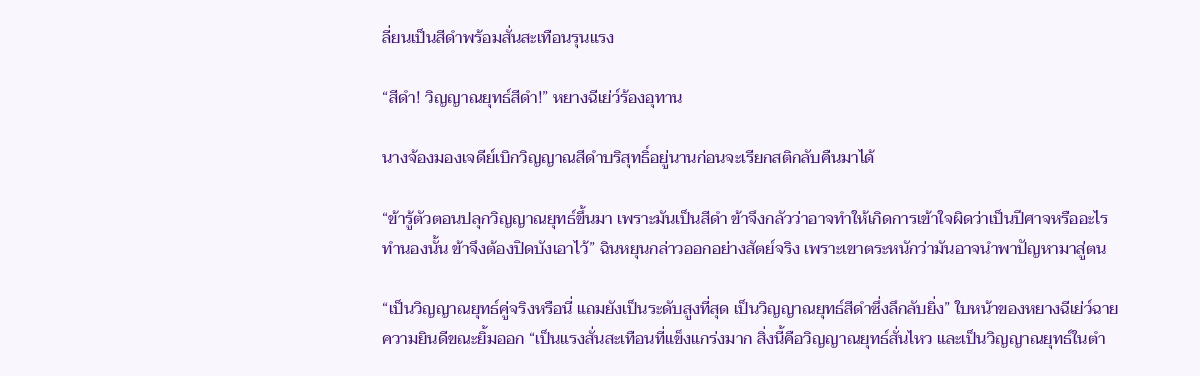ลี่ยนเป็นสีดำพร้อมสั่นสะเทือนรุนแรง

“สีดำ! วิญญาณยุทธ์สีดำ!” หยางฉีเย่ว์ร้องอุทาน

นางจ้องมองเจดีย์เบิกวิญญาณสีดำบริสุทธิ์อยู่นานก่อนจะเรียกสติกลับคืนมาได้

“ข้ารู้ตัวตอนปลุกวิญญาณยุทธ์ขึ้นมา เพราะมันเป็นสีดำ ข้าจึงกลัวว่าอาจทำให้เกิดการเข้าใจผิดว่าเป็นปีศาจหรืออะไรทำนองนั้น ข้าจึงต้องปิดบังเอาไว้” ฉินหยุนกล่าวออกอย่างสัตย์จริง เพราะเขาตระหนักว่ามันอาจนำพาปัญหามาสู่ตน

“เป็นวิญญาณยุทธ์คู่จริงหรือนี่ แถมยังเป็นระดับสูงที่สุด เป็นวิญญาณยุทธ์สีดำซึ่งลึกลับยิ่ง” ใบหน้าของหยางฉีเย่ว์ฉายความยินดีขณะยิ้มออก “เป็นแรงสั่นสะเทือนที่แข็งแกร่งมาก สิ่งนี้คือวิญญาณยุทธ์สั่นไหว และเป็นวิญญาณยุทธ์ในตำ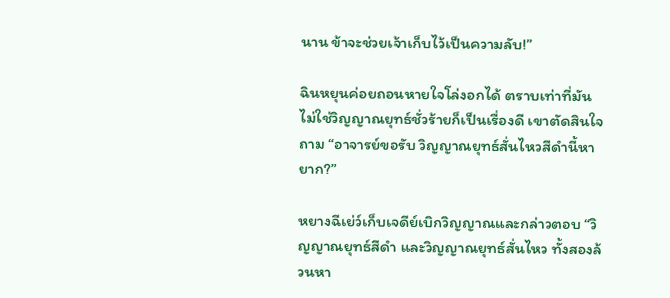นาน ข้าจะช่วยเจ้าเก็บไว้เป็นความลับ!”

ฉินหยุนค่อยถอนหายใจโล่งอกได้ ตราบเท่าที่มันไม่ใช่วิญญาณยุทธ์ชั่วร้ายก็เป็นเรื่องดี เขาตัดสินใจถาม “อาจารย์ขอรับ วิญญาณยุทธ์สั่นไหวสีดำนี้หายาก?”

หยางฉีเย่ว์เก็บเจดีย์เบิกวิญญาณและกล่าวตอบ “วิญญาณยุทธ์สีดำ และวิญญาณยุทธ์สั่นไหว ทั้งสองล้วนหา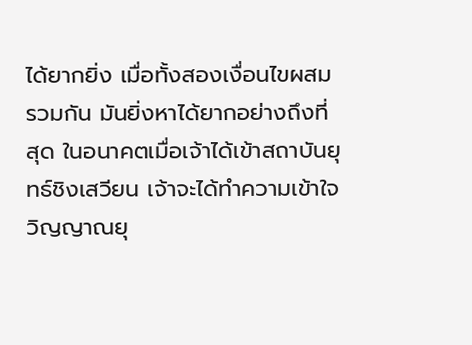ได้ยากยิ่ง เมื่อทั้งสองเงื่อนไขผสมรวมกัน มันยิ่งหาได้ยากอย่างถึงที่สุด ในอนาคตเมื่อเจ้าได้เข้าสถาบันยุทธ์ชิงเสวียน เจ้าจะได้ทำความเข้าใจวิญญาณยุ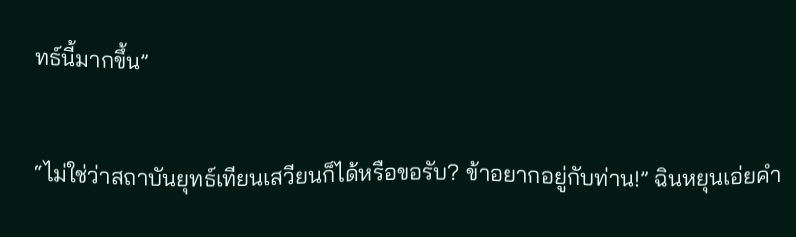ทธ์นี้มากขึ้น”

“ไม่ใช่ว่าสถาบันยุทธ์เทียนเสวียนก็ได้หรือขอรับ? ข้าอยากอยู่กับท่าน!” ฉินหยุนเอ่ยคำ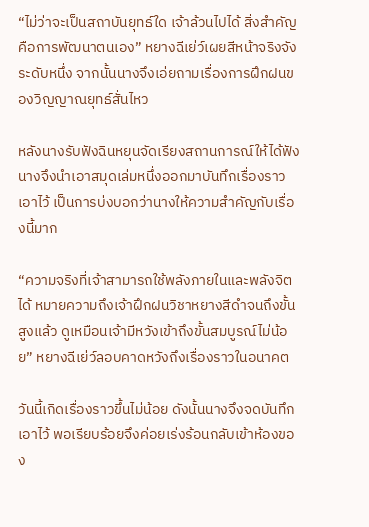“ไม่ว่าจะเป็นสถาบันยุทธ์ใด เจ้าล้วนไปได้ สิ่งสำคัญคือการพัฒนาตนเอง” หยางฉีเย่ว์เผยสีหน้าจริงจังระดับหนึ่ง จากนั้นนางจึงเอ่ยถามเรื่องการฝึกฝนของวิญญาณยุทธ์สั่นไหว

หลังนางรับฟังฉินหยุนจัดเรียงสถานการณ์ให้ได้ฟัง นางจึงนำเอาสมุดเล่มหนึ่งออกมาบันทึกเรื่องราวเอาไว้ เป็นการบ่งบอกว่านางให้ความสำคัญกับเรื่องนี้มาก

“ความจริงที่เจ้าสามารถใช้พลังภายในและพลังจิตได้ หมายความถึงเจ้าฝึกฝนวิชาหยางสีดำจนถึงขั้นสูงแล้ว ดูเหมือนเจ้ามีหวังเข้าถึงขั้นสมบูรณ์ไม่น้อย” หยางฉีเย่ว์ลอบคาดหวังถึงเรื่องราวในอนาคต

วันนี้เกิดเรื่องราวขึ้นไม่น้อย ดังนั้นนางจึงจดบันทึกเอาไว้ พอเรียบร้อยจึงค่อยเร่งร้อนกลับเข้าห้องของ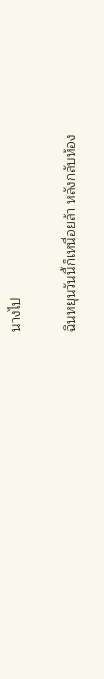นางไป

ฉินหยุนวันนี้ก็เหนื่อยล้า หลังกลับห้อง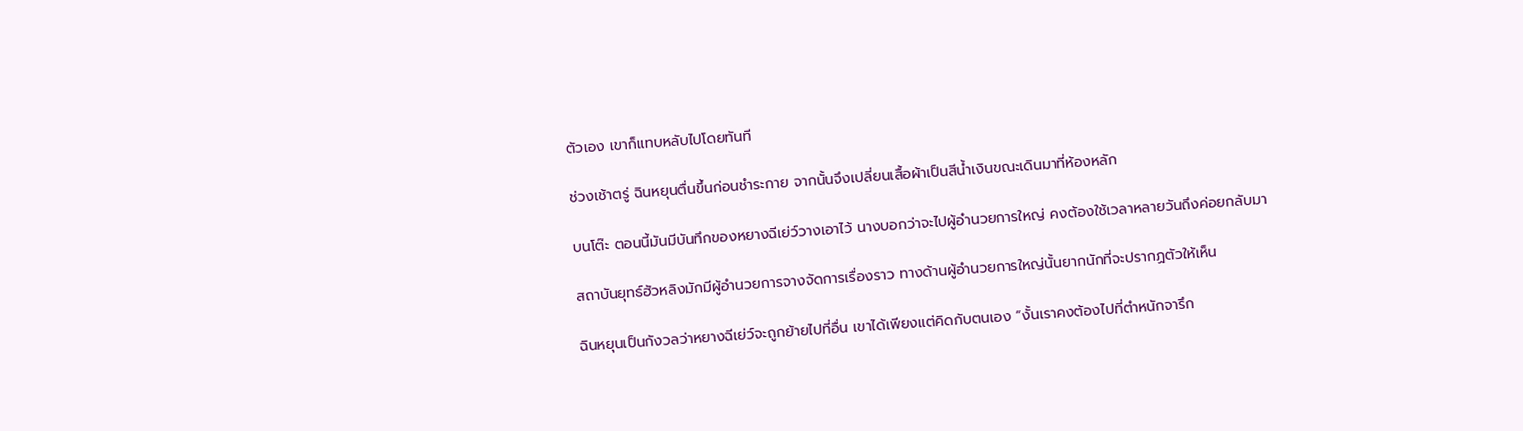ตัวเอง เขาก็แทบหลับไปโดยทันที

ช่วงเช้าตรู่ ฉินหยุนตื่นขึ้นก่อนชำระกาย จากนั้นจึงเปลี่ยนเสื้อผ้าเป็นสีน้ำเงินขณะเดินมาที่ห้องหลัก

บนโต๊ะ ตอนนี้มันมีบันทึกของหยางฉีเย่ว์วางเอาไว้ นางบอกว่าจะไปผู้อำนวยการใหญ่ คงต้องใช้เวลาหลายวันถึงค่อยกลับมา

สถาบันยุทธ์ฮัวหลิงมักมีผู้อำนวยการจางจัดการเรื่องราว ทางด้านผู้อำนวยการใหญ่นั้นยากนักที่จะปรากฏตัวให้เห็น

ฉินหยุนเป็นกังวลว่าหยางฉีเย่ว์จะถูกย้ายไปที่อื่น เขาได้เพียงแต่คิดกับตนเอง “งั้นเราคงต้องไปที่ตำหนักจารึก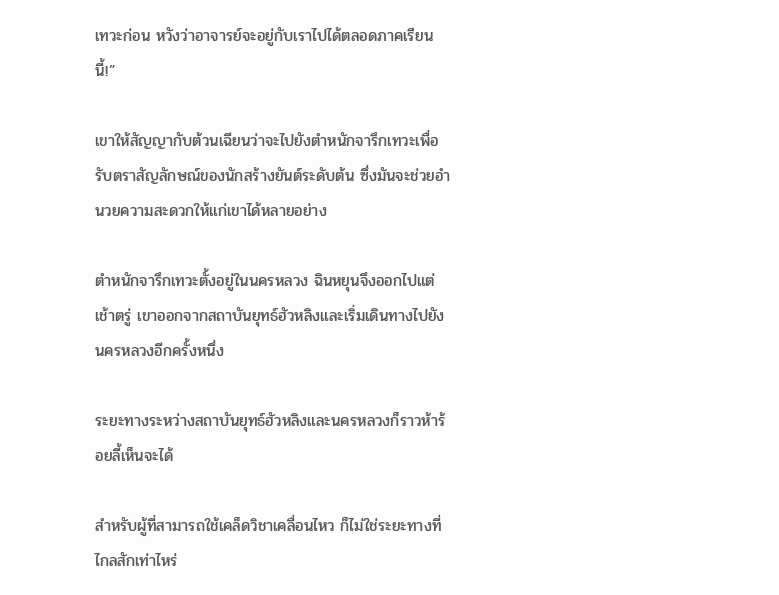เทวะก่อน หวังว่าอาจารย์จะอยู่กับเราไปได้ตลอดภาคเรียนนี้!”

เขาให้สัญญากับต้วนเฉียนว่าจะไปยังตำหนักจารึกเทวะเพื่อรับตราสัญลักษณ์ของนักสร้างยันต์ระดับต้น ซึ่งมันจะช่วยอำนวยความสะดวกให้แก่เขาได้หลายอย่าง

ตำหนักจารึกเทวะตั้งอยู่ในนครหลวง ฉินหยุนจึงออกไปแต่เช้าตรู่ เขาออกจากสถาบันยุทธ์ฮัวหลิงและเริ่มเดินทางไปยังนครหลวงอีกครั้งหนึ่ง

ระยะทางระหว่างสถาบันยุทธ์ฮัวหลิงและนครหลวงก็ราวห้าร้อยลี้เห็นจะได้

สำหรับผู้ที่สามารถใช้เคล็ดวิชาเคลื่อนไหว ก็ไม่ใช่ระยะทางที่ไกลสักเท่าไหร่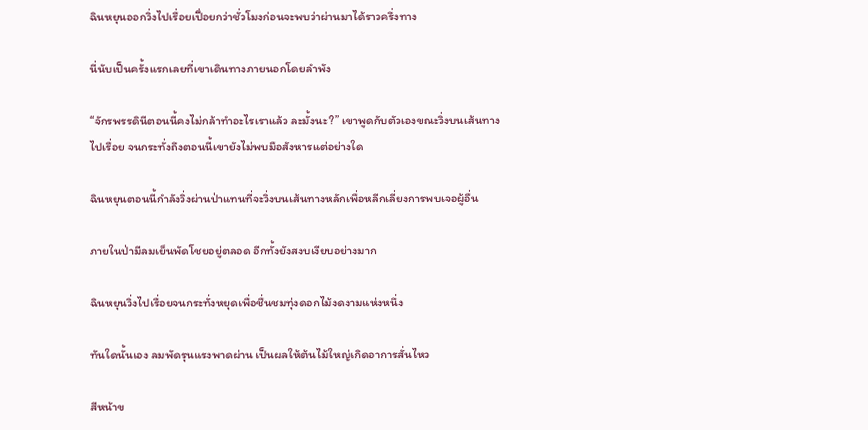ฉินหยุนออกวิ่งไปเรื่อยเปื่อยกว่าชั่วโมงก่อนจะพบว่าผ่านมาได้ราวครึ่งทาง

นี่นับเป็นครั้งแรกเลยที่เขาเดินทางภายนอกโดยลำพัง

“จักรพรรดินีตอนนี้คงไม่กล้าทำอะไรเราแล้ว ละมั้งนะ?” เขาพูดกับตัวเองขณะวิ่งบนเส้นทางไปเรื่อย จนกระทั่งถึงตอนนี้เขายังไม่พบมือสังหารแต่อย่างใด

ฉินหยุนตอนนี้กำลังวิ่งผ่านป่าแทนที่จะวิ่งบนเส้นทางหลักเพื่อหลีกเลี่ยงการพบเจอผู้อื่น

ภายในป่ามีลมเย็นพัดโชยอยู่ตลอด อีกทั้งยังสงบเงียบอย่างมาก

ฉินหยุนวิ่งไปเรื่อยจนกระทั่งหยุดเพื่อชื่นชมทุ่งดอกไม้งดงามแห่งหนึ่ง

ทันใดนั้นเอง ลมพัดรุนแรงพาดผ่าน เป็นผลให้ต้นไม้ใหญ่เกิดอาการสั่นไหว

สีหน้าข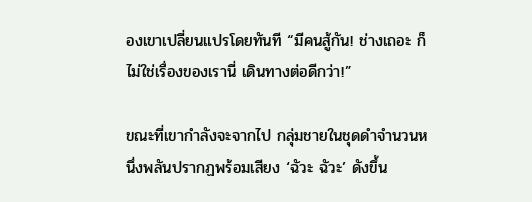องเขาเปลี่ยนแปรโดยทันที “มีคนสู้กัน! ช่างเถอะ ก็ไม่ใช่เรื่องของเรานี่ เดินทางต่อดีกว่า!”

ขณะที่เขากำลังจะจากไป กลุ่มชายในชุดดำจำนวนหนึ่งพลันปรากฏพร้อมเสียง ‘ฉัวะ ฉัวะ’ ดังขึ้น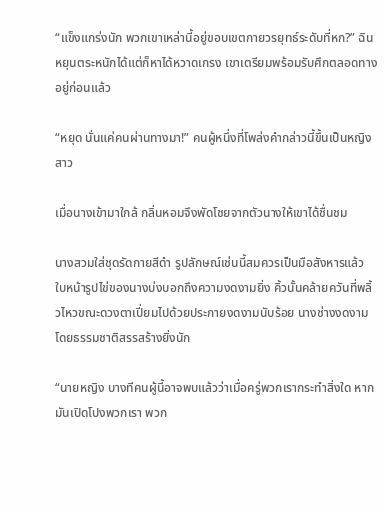“แข็งแกร่งนัก พวกเขาเหล่านี้อยู่ขอบเขตกายวรยุทธ์ระดับที่หก?” ฉินหยุนตระหนักได้แต่ก็หาได้หวาดเกรง เขาเตรียมพร้อมรับศึกตลอดทางอยู่ก่อนแล้ว

“หยุด นั่นแค่คนผ่านทางมา!” คนผู้หนึ่งที่โพล่งคำกล่าวนี้ขึ้นเป็นหญิงสาว

เมื่อนางเข้ามาใกล้ กลิ่นหอมจึงพัดโชยจากตัวนางให้เขาได้ชื่นชม

นางสวมใส่ชุดรัดกายสีดำ รูปลักษณ์เช่นนี้สมควรเป็นมือสังหารแล้ว ใบหน้ารูปไข่ของนางบ่งบอกถึงความงดงามยิ่ง คิ้วนั้นคล้ายควันที่พลิ้วไหวขณะดวงตาเปี่ยมไปด้วยประกายงดงามนับร้อย นางช่างงดงามโดยธรรมชาติสรรสร้างยิ่งนัก

“นายหญิง บางทีคนผู้นี้อาจพบแล้วว่าเมื่อครู่พวกเรากระทำสิ่งใด หากมันเปิดโปงพวกเรา พวก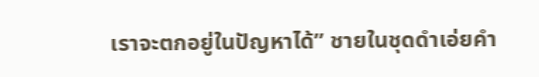เราจะตกอยู่ในปัญหาได้” ชายในชุดดำเอ่ยคำ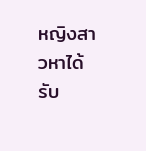หญิงสาวหาได้รับ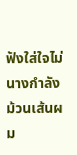ฟังใส่ใจไม่ นางกำลังม้วนเส้นผม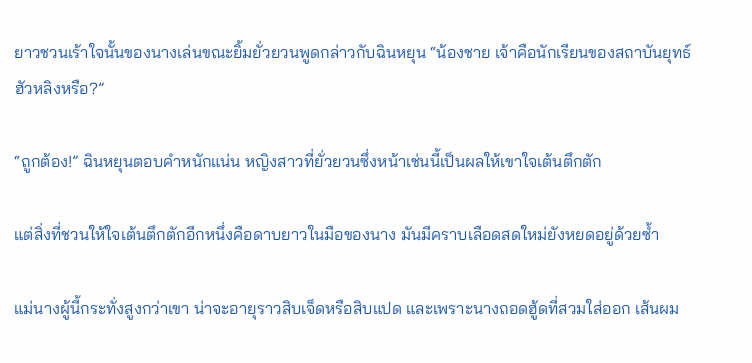ยาวชวนเร้าใจนั้นของนางเล่นขณะยิ้มยั่วยวนพูดกล่าวกับฉินหยุน “น้องชาย เจ้าคือนักเรียนของสถาบันยุทธ์ฮัวหลิงหรือ?”

“ถูกต้อง!” ฉินหยุนตอบคำหนักแน่น หญิงสาวที่ยั่วยวนซึ่งหน้าเช่นนี้เป็นผลให้เขาใจเต้นตึกตัก

แต่สิ่งที่ชวนให้ใจเต้นตึกตักอีกหนึ่งคือดาบยาวในมือของนาง มันมีคราบเลือดสดใหม่ยังหยดอยู่ด้วยซ้ำ

แม่นางผู้นี้กระทั่งสูงกว่าเขา น่าจะอายุราวสิบเจ็ดหรือสิบแปด และเพราะนางถอดฮู้ดที่สวมใส่ออก เส้นผม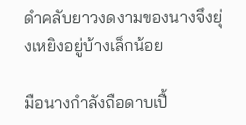ดำคลับยาวงดงามของนางจึงยุ่งเหยิงอยู่บ้างเล็กน้อย

มือนางกำลังถือดาบเปื้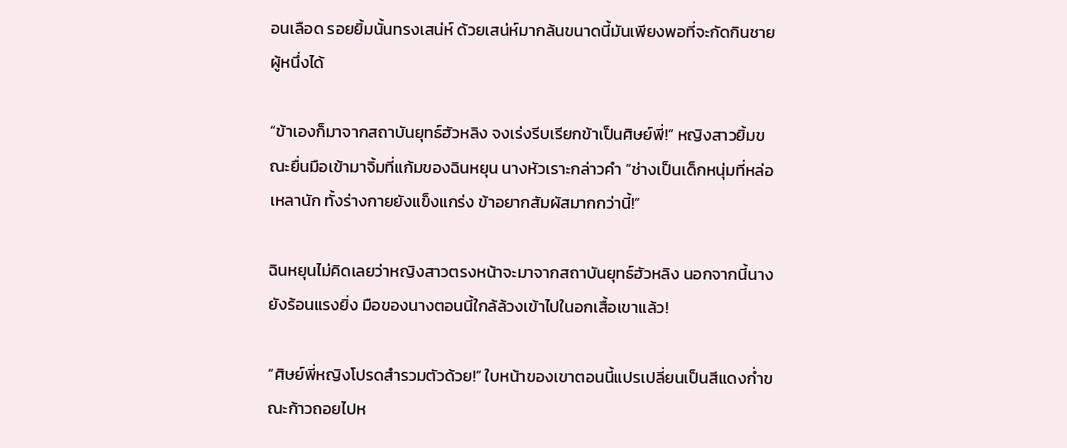อนเลือด รอยยิ้มนั้นทรงเสน่ห์ ด้วยเสน่ห์มากล้นขนาดนี้มันเพียงพอที่จะกัดกินชายผู้หนึ่งได้

“ข้าเองก็มาจากสถาบันยุทธ์ฮัวหลิง จงเร่งรีบเรียกข้าเป็นศิษย์พี่!” หญิงสาวยิ้มขณะยื่นมือเข้ามาจิ้มที่แก้มของฉินหยุน นางหัวเราะกล่าวคำ “ช่างเป็นเด็กหนุ่มที่หล่อเหลานัก ทั้งร่างกายยังแข็งแกร่ง ข้าอยากสัมผัสมากกว่านี้!”

ฉินหยุนไม่คิดเลยว่าหญิงสาวตรงหน้าจะมาจากสถาบันยุทธ์ฮัวหลิง นอกจากนี้นางยังร้อนแรงยิ่ง มือของนางตอนนี้ใกล้ล้วงเข้าไปในอกเสื้อเขาแล้ว!

“ศิษย์พี่หญิงโปรดสำรวมตัวด้วย!” ใบหน้าของเขาตอนนี้แปรเปลี่ยนเป็นสีแดงก่ำขณะก้าวถอยไปห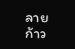ลายก้าว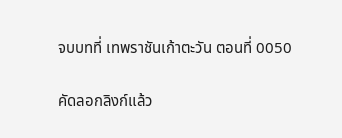จบบทที่ เทพราชันเก้าตะวัน ตอนที่ 0050

คัดลอกลิงก์แล้ว